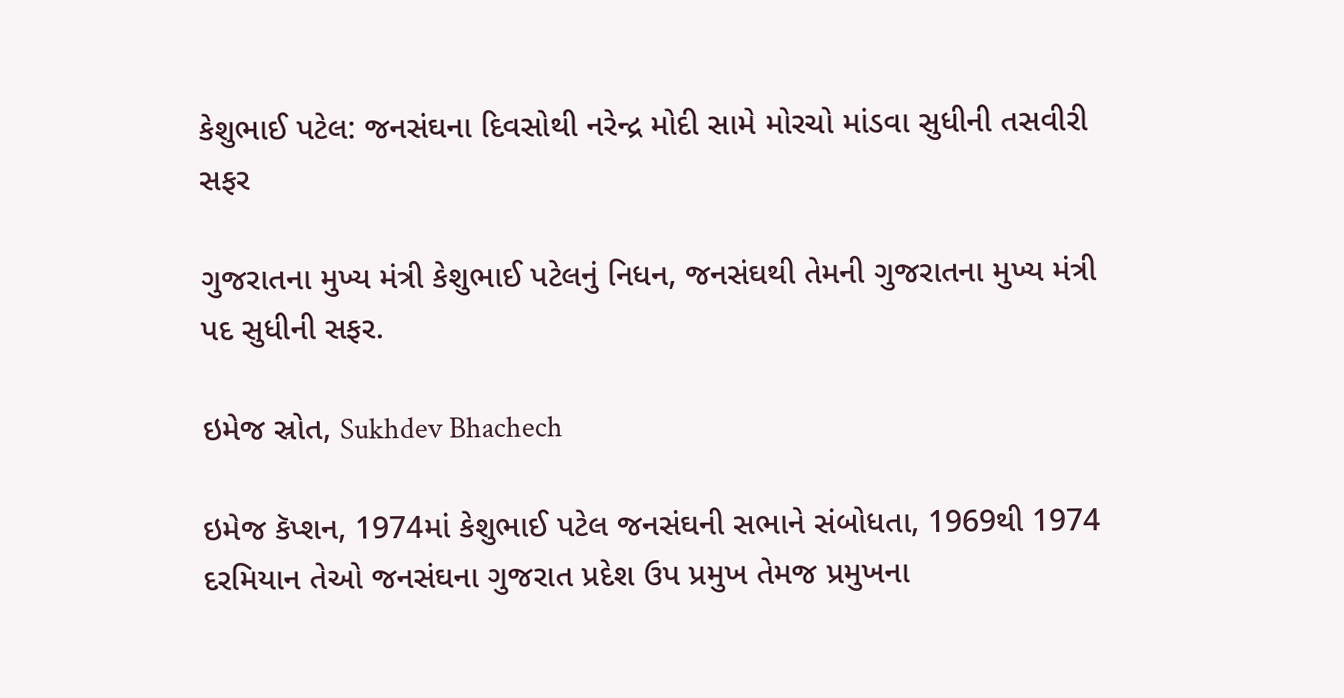કેશુભાઈ પટેલ: જનસંઘના દિવસોથી નરેન્દ્ર મોદી સામે મોરચો માંડવા સુધીની તસવીરી સફર

ગુજરાતના મુખ્ય મંત્રી કેશુભાઈ પટેલનું નિધન, જનસંઘથી તેમની ગુજરાતના મુખ્ય મંત્રી પદ સુધીની સફર.

ઇમેજ સ્રોત, Sukhdev Bhachech

ઇમેજ કૅપ્શન, 1974માં કેશુભાઈ પટેલ જનસંઘની સભાને સંબોધતા, 1969થી 1974 દરમિયાન તેઓ જનસંઘના ગુજરાત પ્રદેશ ઉપ પ્રમુખ તેમજ પ્રમુખના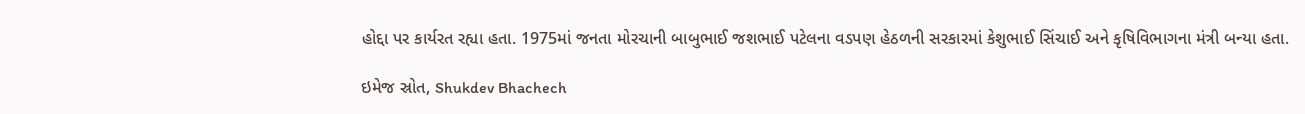હોદ્દા પર કાર્યરત રહ્યા હતા. 1975માં જનતા મોરચાની બાબુભાઈ જશભાઈ પટેલના વડપણ હેઠળની સરકારમાં કેશુભાઈ સિંચાઈ અને કૃષિવિભાગના મંત્રી બન્યા હતા.

ઇમેજ સ્રોત, Shukdev Bhachech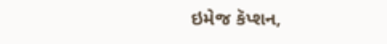ઇમેજ કૅપ્શન,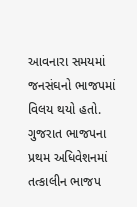આવનારા સમયમાં જનસંઘનો ભાજપમાં વિલય થયો હતો. ગુજરાત ભાજપના પ્રથમ અધિવેશનમાં તત્કાલીન ભાજપ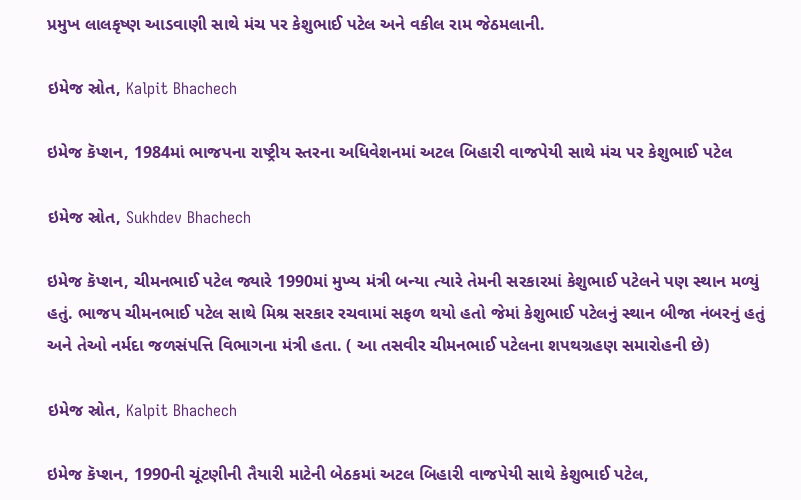પ્રમુખ લાલકૃષ્ણ આડવાણી સાથે મંચ પર કેશુભાઈ પટેલ અને વકીલ રામ જેઠમલાની.

ઇમેજ સ્રોત, Kalpit Bhachech

ઇમેજ કૅપ્શન, 1984માં ભાજપના રાષ્ટ્રીય સ્તરના અધિવેશનમાં અટલ બિહારી વાજપેયી સાથે મંચ પર કેશુભાઈ પટેલ

ઇમેજ સ્રોત, Sukhdev Bhachech

ઇમેજ કૅપ્શન, ચીમનભાઈ પટેલ જ્યારે 1990માં મુખ્ય મંત્રી બન્યા ત્યારે તેમની સરકારમાં કેશુભાઈ પટેલને પણ સ્થાન મળ્યું હતું. ભાજપ ચીમનભાઈ પટેલ સાથે મિશ્ર સરકાર રચવામાં સફળ થયો હતો જેમાં કેશુભાઈ પટેલનું સ્થાન બીજા નંબરનું હતું અને તેઓ નર્મદા જળસંપત્તિ વિભાગના મંત્રી હતા. ( આ તસવીર ચીમનભાઈ પટેલના શપથગ્રહણ સમારોહની છે)

ઇમેજ સ્રોત, Kalpit Bhachech

ઇમેજ કૅપ્શન, 1990ની ચૂંટણીની તૈયારી માટેની બેઠકમાં અટલ બિહારી વાજપેયી સાથે કેશુભાઈ પટેલ,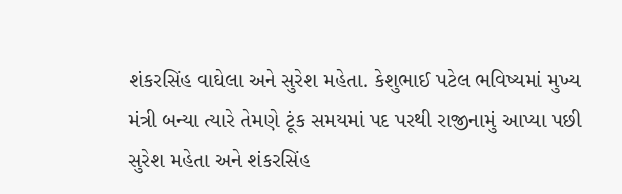શંકરસિંહ વાઘેલા અને સુરેશ મહેતા. કેશુભાઈ પટેલ ભવિષ્યમાં મુખ્ય મંત્રી બન્યા ત્યારે તેમણે ટૂંક સમયમાં પદ પરથી રાજીનામું આપ્યા પછી સુરેશ મહેતા અને શંકરસિંહ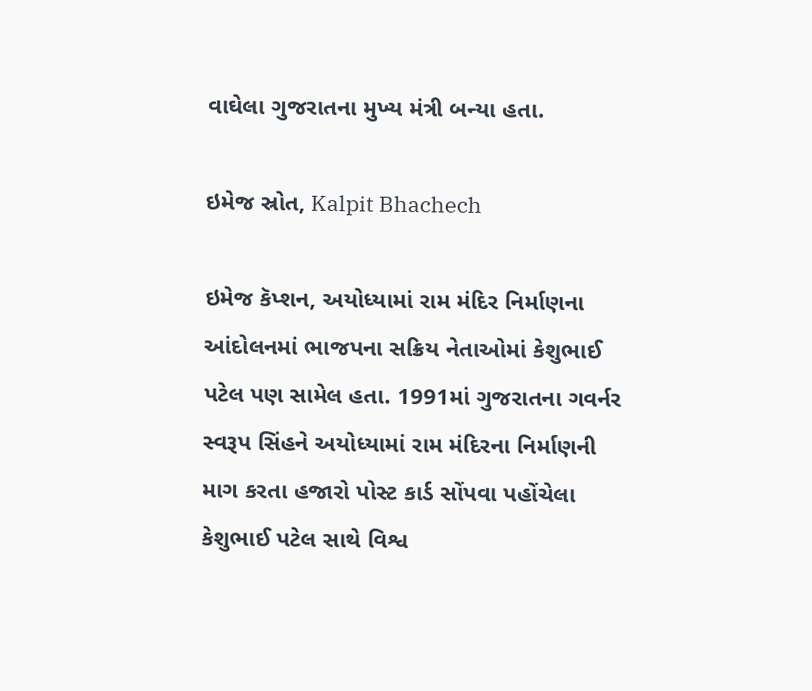વાઘેલા ગુજરાતના મુખ્ય મંત્રી બન્યા હતા.

ઇમેજ સ્રોત, Kalpit Bhachech

ઇમેજ કૅપ્શન, અયોધ્યામાં રામ મંદિર નિર્માણના આંદોલનમાં ભાજપના સક્રિય નેતાઓમાં કેશુભાઈ પટેલ પણ સામેલ હતા. 1991માં ગુજરાતના ગવર્નર સ્વરૂપ સિંહને અયોધ્યામાં રામ મંદિરના નિર્માણની માગ કરતા હજારો પોસ્ટ કાર્ડ સોંપવા પહોંચેલા કેશુભાઈ પટેલ સાથે વિશ્વ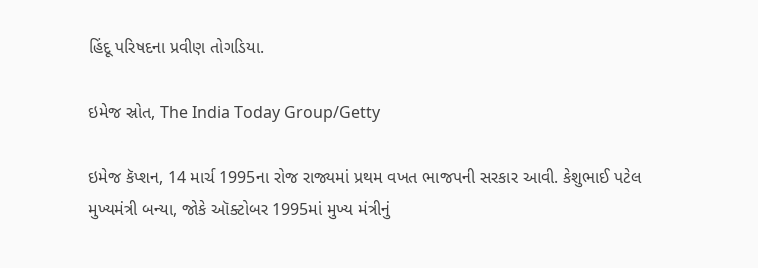હિંદૂ પરિષદના પ્રવીણ તોગડિયા.

ઇમેજ સ્રોત, The India Today Group/Getty

ઇમેજ કૅપ્શન, 14 માર્ચ 1995ના રોજ રાજ્યમાં પ્રથમ વખત ભાજપની સરકાર આવી. કેશુભાઈ પટેલ મુખ્યમંત્રી બન્યા, જોકે ઑક્ટોબર 1995માં મુખ્ય મંત્રીનું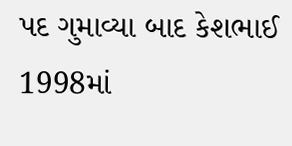પદ ગુમાવ્યા બાદ કેશભાઈ 1998માં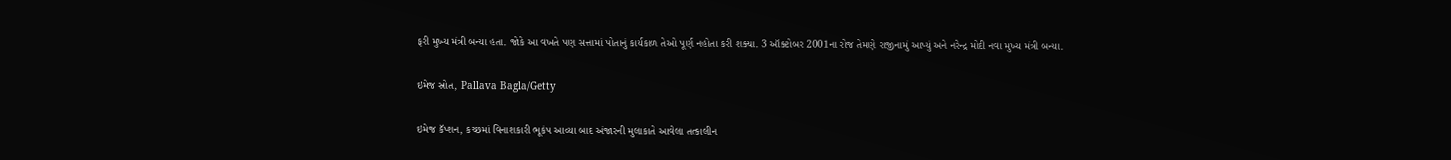ફરી મુખ્ય મંત્રી બન્યા હતા. જોકે આ વખતે પણ સત્તામાં પોતાનું કાર્યકાળ તેઓ પૂર્ણ નહોતા કરી શક્યા. 3 ઑક્ટોબર 2001ના રોજ તેમણે રાજીનામું આપ્યું અને નરેન્દ્ર મોદી નવા મુખ્ય મંત્રી બન્યા.

ઇમેજ સ્રોત, Pallava Bagla/Getty

ઇમેજ કૅપ્શન, કચ્છમાં વિનાશકારી ભૂકંપ આવ્યા બાદ અંજારની મુલાકાતે આવેલા તત્કાલીન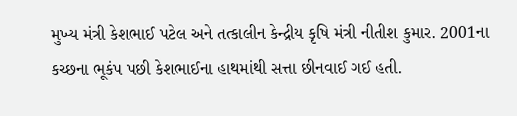મુખ્ય મંત્રી કેશભાઈ પટેલ અને તત્કાલીન કેન્દ્રીય કૃષિ મંત્રી નીતીશ કુમાર. 2001ના કચ્છના ભૂકંપ પછી કેશભાઈના હાથમાંથી સત્તા છીનવાઈ ગઈ હતી.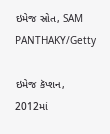ઇમેજ સ્રોત, SAM PANTHAKY/Getty

ઇમેજ કૅપ્શન, 2012માં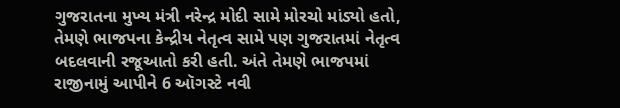ગુજરાતના મુખ્ય મંત્રી નરેન્દ્ર મોદી સામે મોરચો માંડ્યો હતો, તેમણે ભાજપના કેન્દ્રીય નેતૃત્વ સામે પણ ગુજરાતમાં નેતૃત્વ બદલવાની રજૂઆતો કરી હતી. અંતે તેમણે ભાજપમાં રાજીનામું આપીને 6 ઑગસ્ટે નવી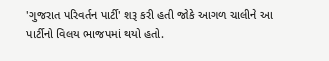'ગુજરાત પરિવર્તન પાર્ટી' શરૂ કરી હતી જોકે આગળ ચાલીને આ પાર્ટીનો વિલય ભાજપમાં થયો હતો.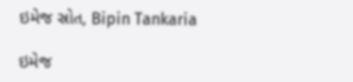ઇમેજ સ્રોત, Bipin Tankaria

ઇમેજ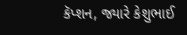કૅપ્શન, જ્યારે કેશુભાઈ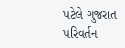પટેલે ગુજરાત પરિવર્તન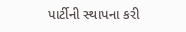પાર્ટીની સ્થાપના કરી